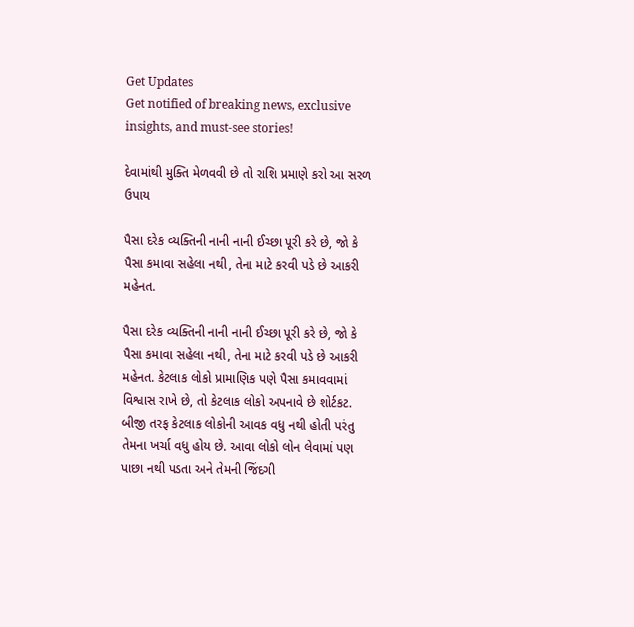Get Updates
Get notified of breaking news, exclusive insights, and must-see stories!

દેવામાંથી મુક્તિ મેળવવી છે તો રાશિ પ્રમાણે કરો આ સરળ ઉપાય

પૈસા દરેક વ્યક્તિની નાની નાની ઈચ્છા પૂરી કરે છે, જો કે પૈસા કમાવા સહેલા નથી, તેના માટે કરવી પડે છે આકરી મહેનત.

પૈસા દરેક વ્યક્તિની નાની નાની ઈચ્છા પૂરી કરે છે, જો કે પૈસા કમાવા સહેલા નથી, તેના માટે કરવી પડે છે આકરી મહેનત. કેટલાક લોકો પ્રામાણિક પણે પૈસા કમાવવામાં વિશ્વાસ રાખે છે, તો કેટલાક લોકો અપનાવે છે શોર્ટકટ. બીજી તરફ કેટલાક લોકોની આવક વધુ નથી હોતી પરંતુ તેમના ખર્ચા વધુ હોય છે. આવા લોકો લોન લેવામાં પણ પાછા નથી પડતા અને તેમની જિંદગી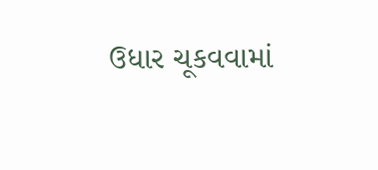ઉધાર ચૂકવવામાં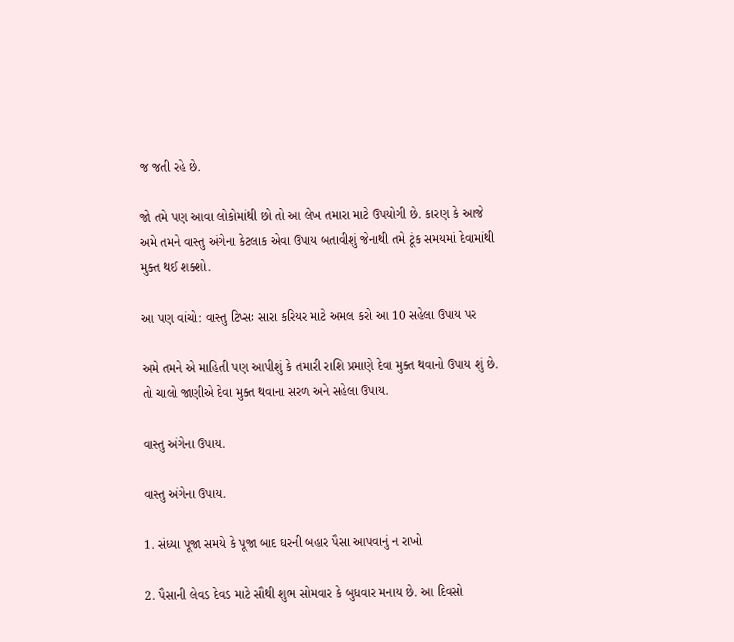જ જતી રહે છે.

જો તમે પણ આવા લોકોમાંથી છો તો આ લેખ તમારા માટે ઉપયોગી છે. કારણ કે આજે અમે તમને વાસ્તુ અંગેના કેટલાક એવા ઉપાય બતાવીશું જેનાથી તમે ટૂંક સમયમાં દેવામાંથી મુક્ત થઈ શક્શો.

આ પણ વાંચો: વાસ્તુ ટિપ્સઃ સારા કરિયર માટે અમલ કરો આ 10 સહેલા ઉપાય પર

અમે તમને એ માહિતી પણ આપીશું કે તમારી રાશિ પ્રમાણે દેવા મુક્ત થવાનો ઉપાય શું છે. તો ચાલો જાણીએ દેવા મુક્ત થવાના સરળ અને સહેલા ઉપાય.

વાસ્તુ અંગેના ઉપાય.

વાસ્તુ અંગેના ઉપાય.

1. સંધ્યા પૂજા સમયે કે પૂજા બાદ ઘરની બહાર પૈસા આપવાનું ન રાખો

2. પૈસાની લેવડ દેવડ માટે સૌથી શુભ સોમવાર કે બુધવાર મનાય છે. આ દિવસો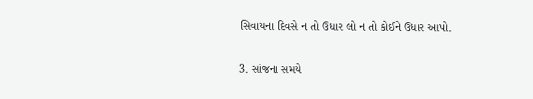સિવાયના દિવસે ન તો ઉધાર લો ન તો કોઈને ઉધાર આપો.

3. સાંજના સમયે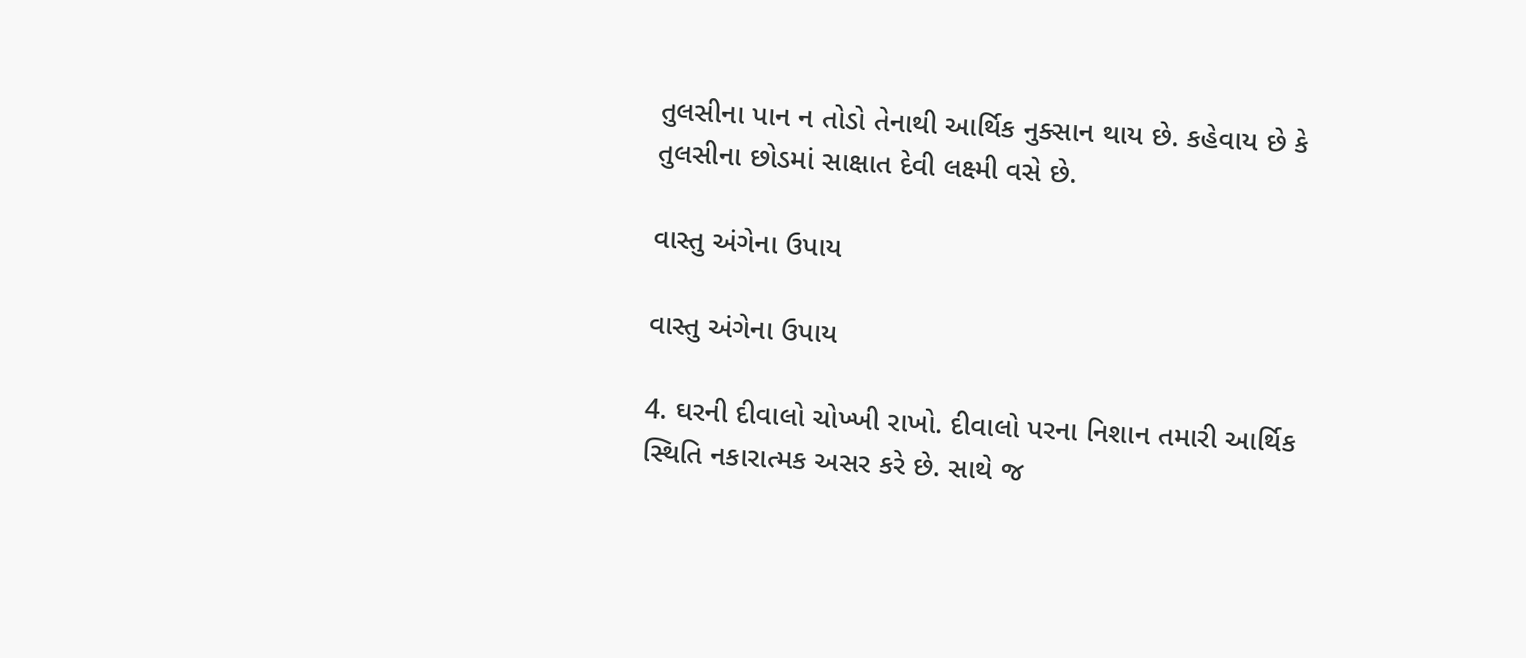તુલસીના પાન ન તોડો તેનાથી આર્થિક નુક્સાન થાય છે. કહેવાય છે કે તુલસીના છોડમાં સાક્ષાત દેવી લક્ષ્મી વસે છે.

વાસ્તુ અંગેના ઉપાય

વાસ્તુ અંગેના ઉપાય

4. ઘરની દીવાલો ચોખ્ખી રાખો. દીવાલો પરના નિશાન તમારી આર્થિક સ્થિતિ નકારાત્મક અસર કરે છે. સાથે જ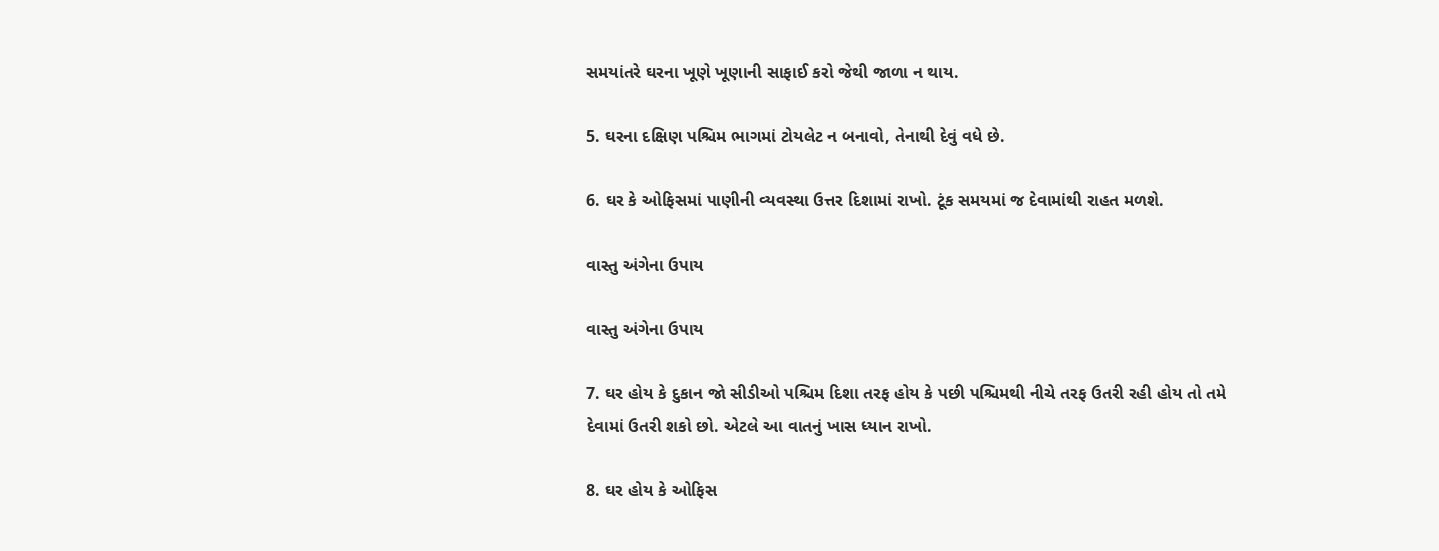સમયાંતરે ઘરના ખૂણે ખૂણાની સાફાઈ કરો જેથી જાળા ન થાય.

5. ઘરના દક્ષિણ પશ્ચિમ ભાગમાં ટોયલેટ ન બનાવો, તેનાથી દેવું વધે છે.

6. ઘર કે ઓફિસમાં પાણીની વ્યવસ્થા ઉત્તર દિશામાં રાખો. ટૂંક સમયમાં જ દેવામાંથી રાહત મળશે.

વાસ્તુ અંગેના ઉપાય

વાસ્તુ અંગેના ઉપાય

7. ઘર હોય કે દુકાન જો સીડીઓ પશ્ચિમ દિશા તરફ હોય કે પછી પશ્ચિમથી નીચે તરફ ઉતરી રહી હોય તો તમે દેવામાં ઉતરી શકો છો. એટલે આ વાતનું ખાસ ધ્યાન રાખો.

8. ઘર હોય કે ઓફિસ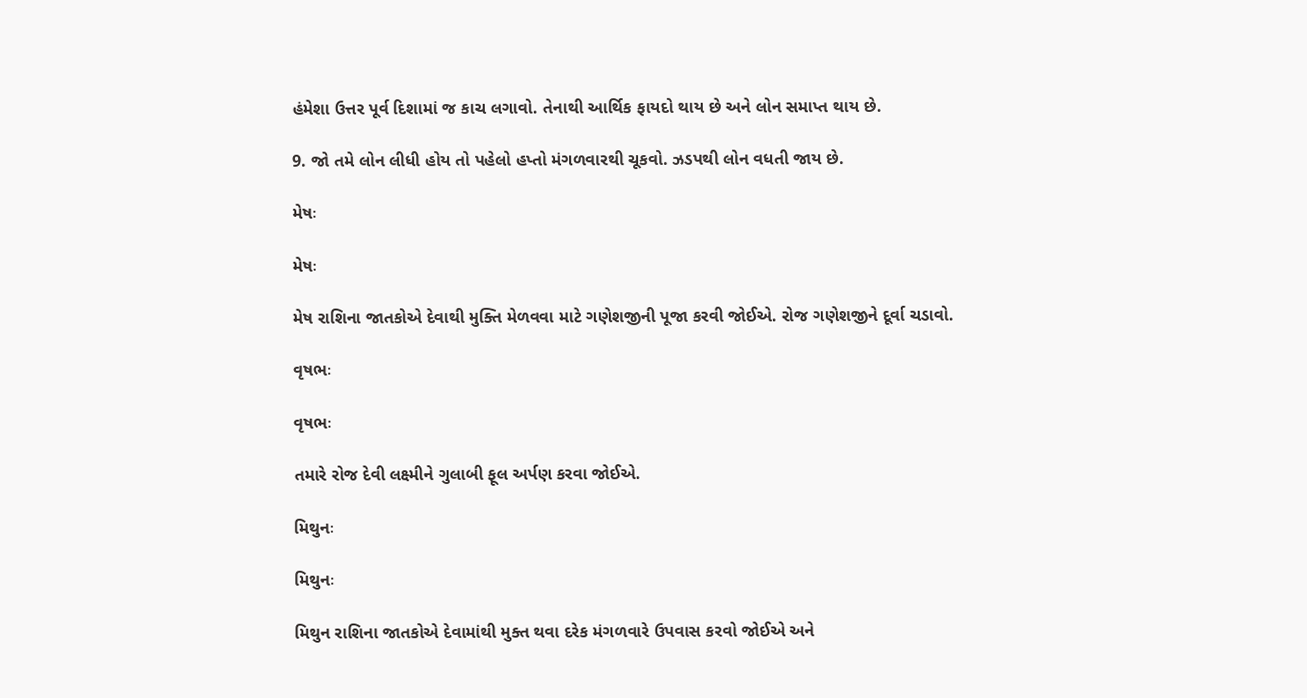હંમેશા ઉત્તર પૂર્વ દિશામાં જ કાચ લગાવો. તેનાથી આર્થિક ફાયદો થાય છે અને લોન સમાપ્ત થાય છે.

9. જો તમે લોન લીધી હોય તો પહેલો હપ્તો મંગળવારથી ચૂકવો. ઝડપથી લોન વધતી જાય છે.

મેષઃ

મેષઃ

મેષ રાશિના જાતકોએ દેવાથી મુક્તિ મેળવવા માટે ગણેશજીની પૂજા કરવી જોઈએ. રોજ ગણેશજીને દૂર્વા ચડાવો.

વૃષભઃ

વૃષભઃ

તમારે રોજ દેવી લક્ષ્મીને ગુલાબી ફૂલ અર્પણ કરવા જોઈએ.

મિથુનઃ

મિથુનઃ

મિથુન રાશિના જાતકોએ દેવામાંથી મુક્ત થવા દરેક મંગળવારે ઉપવાસ કરવો જોઈએ અને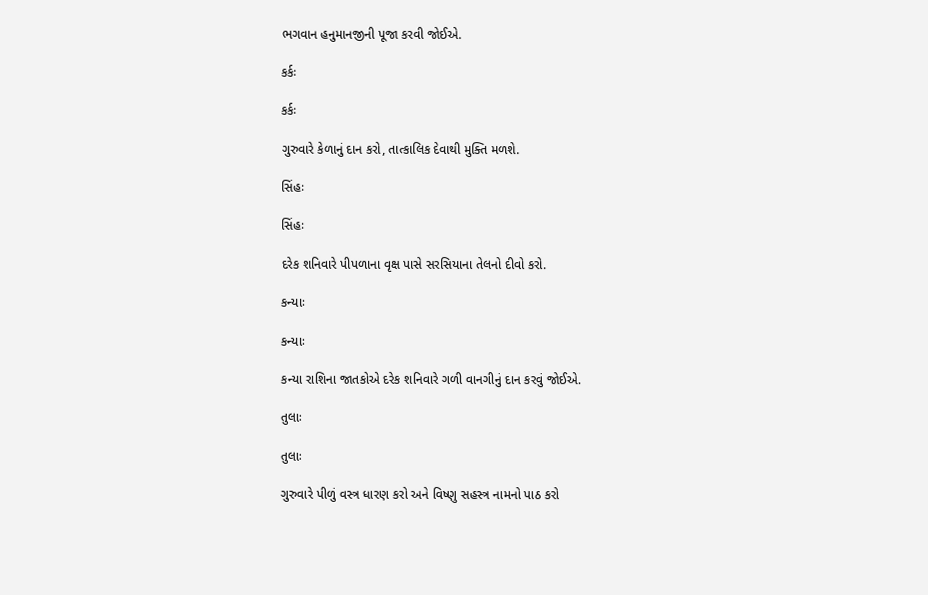ભગવાન હનુમાનજીની પૂજા કરવી જોઈએ.

કર્કઃ

કર્કઃ

ગુરુવારે કેળાનું દાન કરો, તાત્કાલિક દેવાથી મુક્તિ મળશે.

સિંહઃ

સિંહઃ

દરેક શનિવારે પીપળાના વૃક્ષ પાસે સરસિયાના તેલનો દીવો કરો.

કન્યાઃ

કન્યાઃ

કન્યા રાશિના જાતકોએ દરેક શનિવારે ગળી વાનગીનું દાન કરવું જોઈએ.

તુલાઃ

તુલાઃ

ગુરુવારે પીળું વસ્ત્ર ધારણ કરો અને વિષ્ણુ સહસ્ત્ર નામનો પાઠ કરો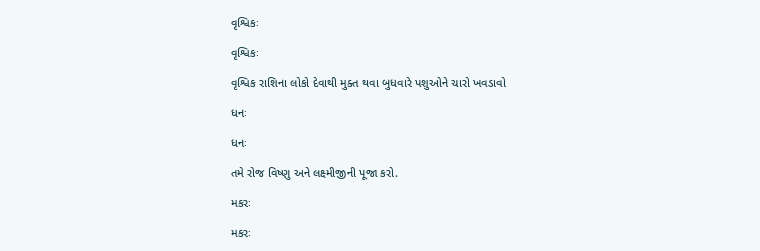વૃશ્વિકઃ

વૃશ્વિકઃ

વૃશ્વિક રાશિના લોકો દેવાથી મુક્ત થવા બુધવારે પશુઓને ચારો ખવડાવો

ધનઃ

ધનઃ

તમે રોજ વિષ્ણુ અને લક્ષ્મીજીની પૂજા કરો.

મકરઃ

મકરઃ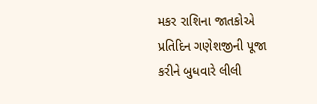મકર રાશિના જાતકોએ પ્રતિદિન ગણેશજીની પૂજા કરીને બુધવારે લીલી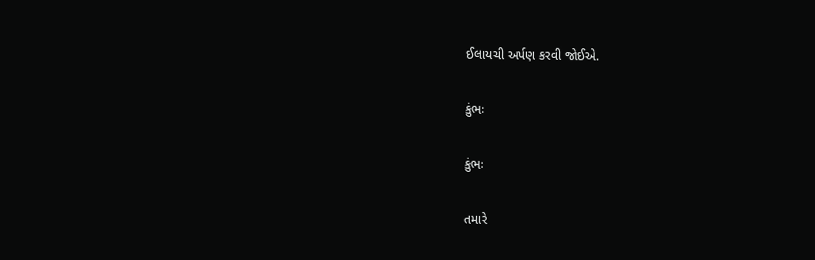ઈલાયચી અર્પણ કરવી જોઈએ.

કુંભઃ

કુંભઃ

તમારે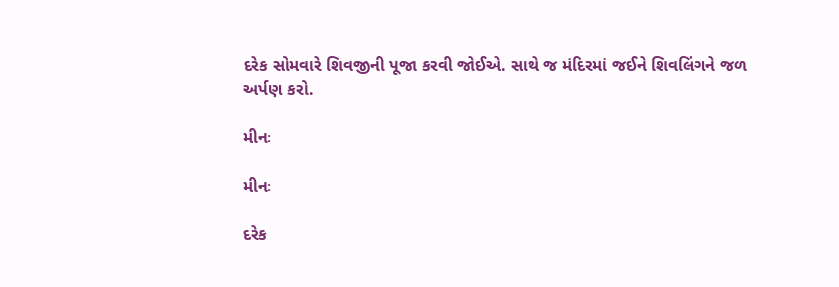દરેક સોમવારે શિવજીની પૂજા કરવી જોઈએ. સાથે જ મંદિરમાં જઈને શિવલિંગને જળ અર્પણ કરો.

મીનઃ

મીનઃ

દરેક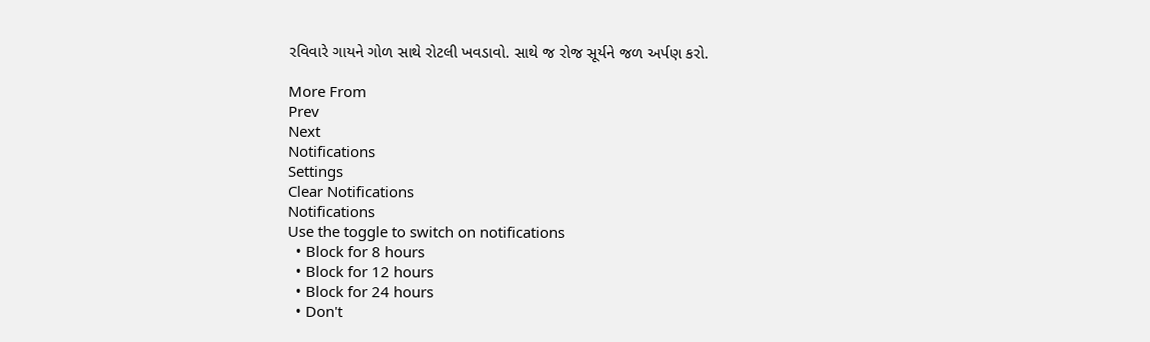રવિવારે ગાયને ગોળ સાથે રોટલી ખવડાવો. સાથે જ રોજ સૂર્યને જળ અર્પણ કરો.

More From
Prev
Next
Notifications
Settings
Clear Notifications
Notifications
Use the toggle to switch on notifications
  • Block for 8 hours
  • Block for 12 hours
  • Block for 24 hours
  • Don't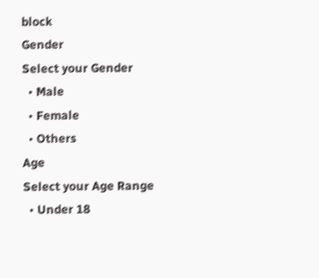block
Gender
Select your Gender
  • Male
  • Female
  • Others
Age
Select your Age Range
  • Under 18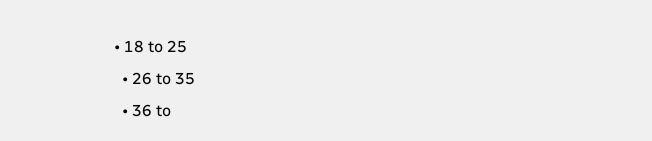• 18 to 25
  • 26 to 35
  • 36 to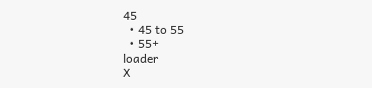45
  • 45 to 55
  • 55+
loader
X